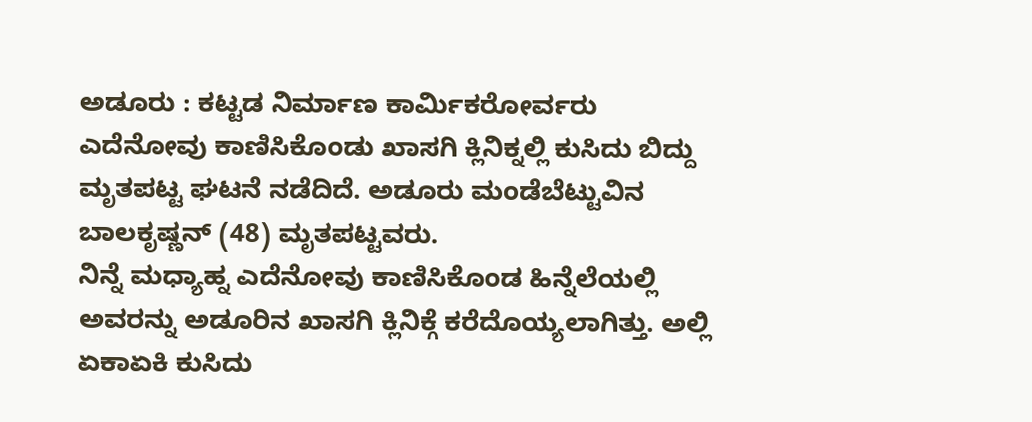ಅಡೂರು : ಕಟ್ಟಡ ನಿರ್ಮಾಣ ಕಾರ್ಮಿಕರೋರ್ವರು ಎದೆನೋವು ಕಾಣಿಸಿಕೊಂಡು ಖಾಸಗಿ ಕ್ಲಿನಿಕ್ನಲ್ಲಿ ಕುಸಿದು ಬಿದ್ದು ಮೃತಪಟ್ಟ ಘಟನೆ ನಡೆದಿದೆ. ಅಡೂರು ಮಂಡೆಬೆಟ್ಟುವಿನ ಬಾಲಕೃಷ್ಣನ್ (48) ಮೃತಪಟ್ಟವರು.
ನಿನ್ನೆ ಮಧ್ಯಾಹ್ನ ಎದೆನೋವು ಕಾಣಿಸಿಕೊಂಡ ಹಿನ್ನೆಲೆಯಲ್ಲಿ ಅವರನ್ನು ಅಡೂರಿನ ಖಾಸಗಿ ಕ್ಲಿನಿಕ್ಗೆ ಕರೆದೊಯ್ಯಲಾಗಿತ್ತು. ಅಲ್ಲಿ ಏಕಾಏಕಿ ಕುಸಿದು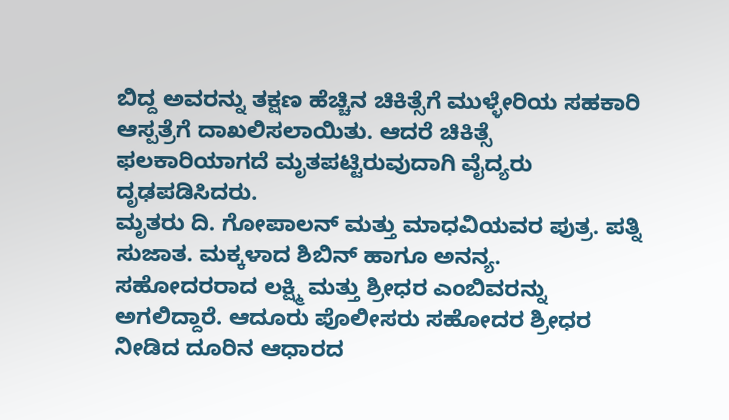ಬಿದ್ದ ಅವರನ್ನು ತಕ್ಷಣ ಹೆಚ್ಚಿನ ಚಿಕಿತ್ಸೆಗೆ ಮುಳ್ಳೇರಿಯ ಸಹಕಾರಿ ಆಸ್ಪತ್ರೆಗೆ ದಾಖಲಿಸಲಾಯಿತು. ಆದರೆ ಚಿಕಿತ್ಸೆ ಫಲಕಾರಿಯಾಗದೆ ಮೃತಪಟ್ಟಿರುವುದಾಗಿ ವೈದ್ಯರು ದೃಢಪಡಿಸಿದರು.
ಮೃತರು ದಿ. ಗೋಪಾಲನ್ ಮತ್ತು ಮಾಧವಿಯವರ ಪುತ್ರ. ಪತ್ನಿ ಸುಜಾತ. ಮಕ್ಕಳಾದ ಶಿಬಿನ್ ಹಾಗೂ ಅನನ್ಯ. ಸಹೋದರರಾದ ಲಕ್ಷ್ಮಿ ಮತ್ತು ಶ್ರೀಧರ ಎಂಬಿವರನ್ನು ಅಗಲಿದ್ದಾರೆ. ಆದೂರು ಪೊಲೀಸರು ಸಹೋದರ ಶ್ರೀಧರ ನೀಡಿದ ದೂರಿನ ಆಧಾರದ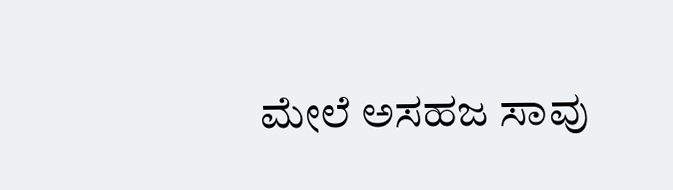ಮೇಲೆ ಅಸಹಜ ಸಾವು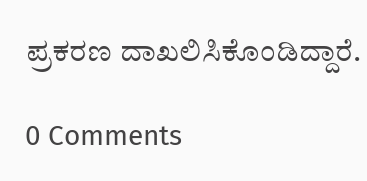ಪ್ರಕರಣ ದಾಖಲಿಸಿಕೊಂಡಿದ್ದಾರೆ.

0 Comments